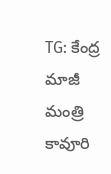TG: కేంద్ర మాజీ మంత్రి కావూరి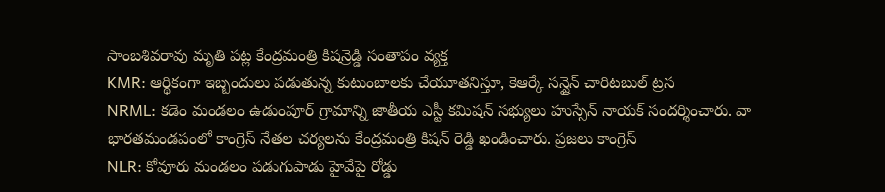సాంబశివరావు మృతి పట్ల కేంద్రమంత్రి కిషన్రెడ్డి సంతాపం వ్యక్త
KMR: ఆర్థికంగా ఇబ్బందులు పడుతున్న కుటుంబాలకు చేయూతనిస్తూ, కెఆర్కే సన్షైన్ చారిటబుల్ ట్రస
NRML: కడెం మండలం ఉడుంపూర్ గ్రామాన్ని జాతీయ ఎస్టీ కమిషన్ సభ్యులు హుస్సేన్ నాయక్ సందర్శించారు. వా
భారతమండపంలో కాంగ్రెస్ నేతల చర్యలను కేంద్రమంత్రి కిషన్ రెడ్డి ఖండించారు. ప్రజలు కాంగ్రెస్
NLR: కోవూరు మండలం పడుగుపాడు హైవేపై రోడ్డు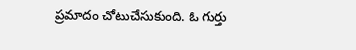ప్రమాదం చోటుచేసుకుంది. ఓ గుర్తు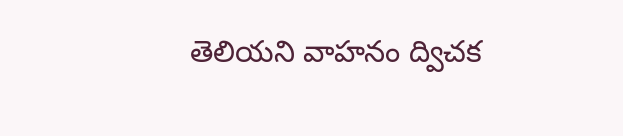తెలియని వాహనం ద్విచక